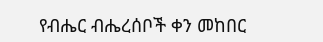የብሔር ብሔረሰቦች ቀን መከበር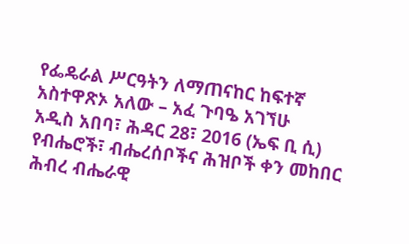የፌዴራል ሥርዓትን ለማጠናከር ከፍተኛ አስተዋጽኦ አለው – አፈ ጉባዔ አገኘሁ
አዲስ አበባ፣ ሕዳር 28፣ 2016 (ኤፍ ቢ ሲ) የብሔሮች፣ ብሔረሰቦችና ሕዝቦች ቀን መከበር ሕብረ ብሔራዊ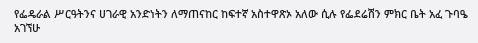የፌዴራል ሥርዓትንና ሀገራዊ አንድነትን ለማጠናከር ከፍተኛ አስተዋጽኦ አለው ሲሉ የፌደሬሽን ምክር ቤት አፈ ጉባዔ አገኘሁ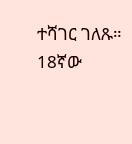ተሻገር ገለጹ።
18ኛው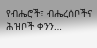የብሔሮች፣ ብሔረሰቦችና ሕዝቦች ቀንን…